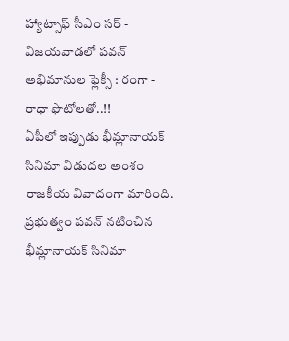హ్యాట్సాఫ్ సీఎం సర్ - విజయవాడలో పవన్ అభిమానుల ఫ్లెక్సీ : రంగా - రాధా ఫొటోలతో..!!
ఏపీలో ఇప్పుడు భీమ్లానాయక్ సినిమా విడుదల అంశం రాజకీయ వివాదంగా మారింది. ప్రభుత్వం పవన్ నటించిన భీమ్లానాయక్ సినిమా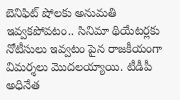బెనిఫిట్ షోలకు అనుమతి ఇవ్వకపోవటం.. సినిమా థియేటర్లకు నోటీసులు ఇవ్వటం పైన రాజకీయంగా విమర్శలు మొదలయ్యాయి. టీడీపీ అధినేత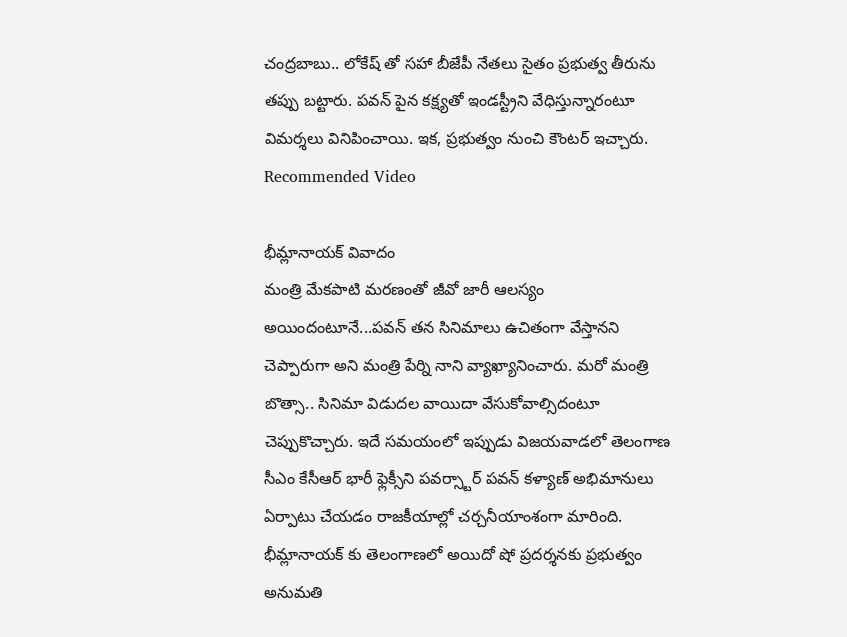చంద్రబాబు.. లోకేష్ తో సహా బీజేపీ నేతలు సైతం ప్రభుత్వ తీరును తప్పు బట్టారు. పవన్ పైన కక్ష్యతో ఇండస్ట్రీని వేధిస్తున్నారంటూ విమర్శలు వినిపించాయి. ఇక, ప్రభుత్వం నుంచి కౌంటర్ ఇచ్చారు.
Recommended Video

భీమ్లానాయక్ వివాదం
మంత్రి మేకపాటి మరణంతో జీవో జారీ ఆలస్యం అయిందంటూనే...పవన్ తన సినిమాలు ఉచితంగా వేస్తానని చెప్పారుగా అని మంత్రి పేర్ని నాని వ్యాఖ్యానించారు. మరో మంత్రి బొత్సా.. సినిమా విడుదల వాయిదా వేసుకోవాల్సిదంటూ చెప్పుకొచ్చారు. ఇదే సమయంలో ఇప్పుడు విజయవాడలో తెలంగాణ సీఎం కేసీఆర్ భారీ ఫ్లెక్సీని పవర్స్టార్ పవన్ కళ్యాణ్ అభిమానులు ఏర్పాటు చేయడం రాజకీయాల్లో చర్చనీయాంశంగా మారింది. భీమ్లానాయక్ కు తెలంగాణలో అయిదో షో ప్రదర్శనకు ప్రభుత్వం అనుమతి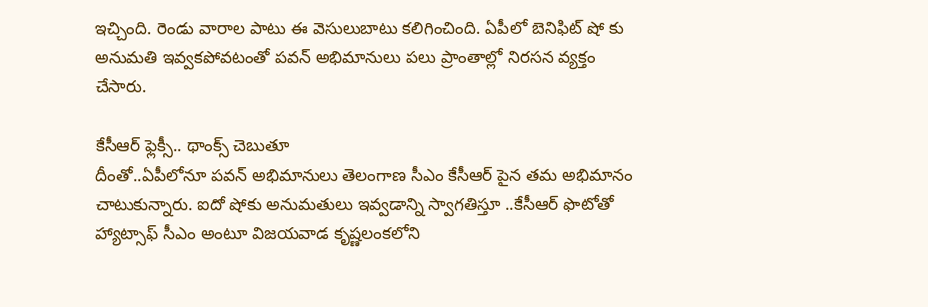ఇచ్చింది. రెండు వారాల పాటు ఈ వెసులుబాటు కలిగించింది. ఏపీలో బెనిఫిట్ షో కు అనుమతి ఇవ్వకపోవటంతో పవన్ అభిమానులు పలు ప్రాంతాల్లో నిరసన వ్యక్తం చేసారు.

కేసీఆర్ ఫ్లెక్సీ.. థాంక్స్ చెబుతూ
దీంతో..ఏపీలోనూ పవన్ అభిమానులు తెలంగాణ సీఎం కేసీఆర్ పైన తమ అభిమానం చాటుకున్నారు. ఐదో షోకు అనుమతులు ఇవ్వడాన్ని స్వాగతిస్తూ ..కేసీఆర్ ఫొటోతో హ్యాట్సాఫ్ సీఎం అంటూ విజయవాడ కృష్ణలంకలోని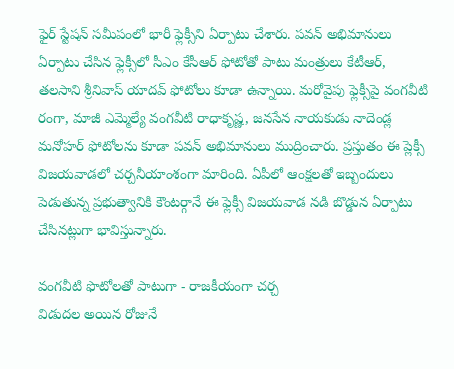ఫైర్ స్టేషన్ సమీపంలో భారీ ఫ్లెక్సీని ఏర్పాటు చేశారు. పవన్ అభిమానులు ఏర్పాటు చేసిన ఫ్లెక్సీలో సీఎం కేసీఆర్ ఫోటోతో పాటు మంత్రులు కేటీఆర్, తలసాని శ్రీనివాస్ యాదవ్ ఫోటోలు కూడా ఉన్నాయి. మరోవైపు ఫ్లెక్సీపై వంగవీటి రంగా, మాజీ ఎమ్మెల్యే వంగవీటి రాధాకృష్ణ, జనసేన నాయకుడు నాదెండ్ల మనోహర్ ఫోటోలను కూడా పవన్ అభిమానులు ముద్రించారు. ప్రస్తుతం ఈ ప్లెక్సీ విజయవాడలో చర్చనీయాంశంగా మారింది. ఏపీలో ఆంక్షలతో ఇబ్బందులు పెడుతున్న ప్రభుత్వానికి కౌంటర్గానే ఈ ఫ్లెక్సీ విజయవాడ నడి బొడ్డున ఏర్పాటు చేసినట్లుగా భావిస్తున్నారు.

వంగవీటి ఫొటోలతో పాటుగా - రాజకీయంగా చర్చ
విడుదల అయిన రోజునే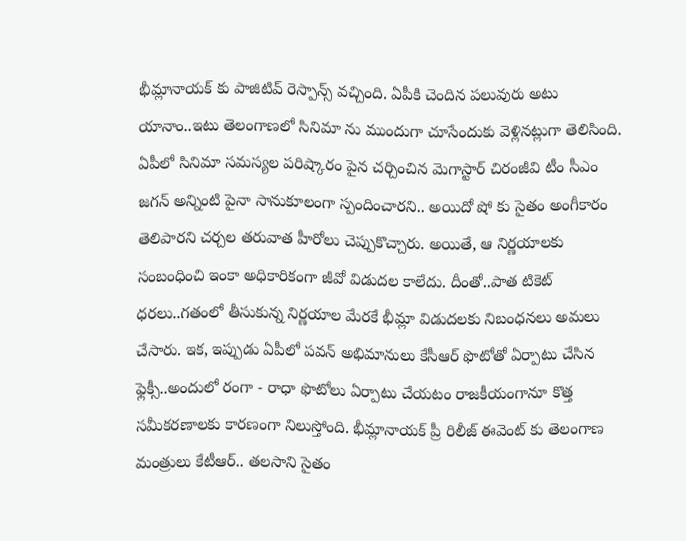భీమ్లానాయక్ కు పాజిటివ్ రెస్పాన్స్ వచ్చింది. ఏపీకి చెందిన పలువురు అటు యానాం..ఇటు తెలంగాణలో సినిమా ను ముందుగా చూసేందుకు వెళ్లినట్లుగా తెలిసింది. ఏపీలో సినిమా సమస్యల పరిష్కారం పైన చర్చించిన మెగాస్టార్ చిరంజీవి టీం సీఎం జగన్ అన్నింటి పైనా సానుకూలంగా స్పందించారని.. అయిదో షో కు సైతం అంగీకారం తెలిపారని చర్చల తరువాత హీరోలు చెప్పుకొచ్చారు. అయితే, ఆ నిర్ణయాలకు సంబంధించి ఇంకా అధికారికంగా జీవో విడుదల కాలేదు. దీంతో..పాత టికెట్ ధరలు..గతంలో తీసుకున్న నిర్ణయాల మేరకే భీమ్లా విడుదలకు నిబంధనలు అమలు చేసారు. ఇక, ఇప్పుడు ఏపీలో పవన్ అభిమానులు కేసీఆర్ ఫొటోతో ఏర్పాటు చేసిన ఫ్లెక్సీ..అందులో రంగా - రాధా ఫొటోలు ఏర్పాటు చేయటం రాజకీయంగానూ కొత్త సమీకరణాలకు కారణంగా నిలుస్తోంది. భీమ్లానాయక్ ప్రీ రిలీజ్ ఈవెంట్ కు తెలంగాణ మంత్రులు కేటీఆర్.. తలసాని సైతం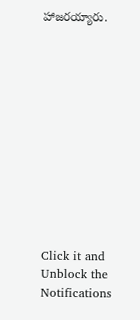హాజరయ్యారు.












Click it and Unblock the Notifications